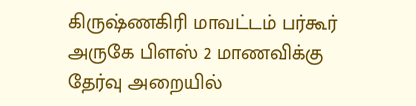கிருஷ்ணகிரி மாவட்டம் பர்கூர் அருகே பிளஸ் 2 மாணவிக்கு தேர்வு அறையில்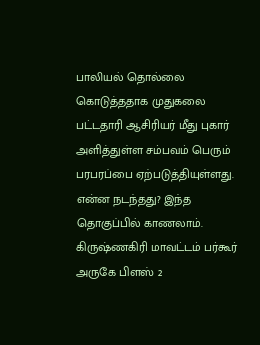பாலியல் தொல்லை கொடுத்ததாக முதுகலை பட்டதாரி ஆசிரியர் மீது புகார் அளித்துள்ள சம்பவம் பெரும் பரபரப்பை ஏற்படுத்தியுள்ளது. என்ன நடந்தது? இந்த தொகுப்பில் காணலாம்.
கிருஷ்ணகிரி மாவட்டம் பர்கூர் அருகே பிளஸ் 2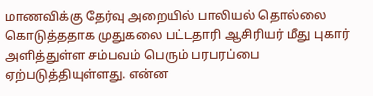மாணவிக்கு தேர்வு அறையில் பாலியல் தொல்லை கொடுத்ததாக முதுகலை பட்டதாரி ஆசிரியர் மீது புகார் அளித்துள்ள சம்பவம் பெரும் பரபரப்பை ஏற்படுத்தியுள்ளது. என்ன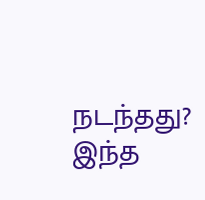நடந்தது? இந்த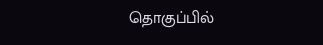தொகுப்பில்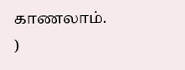காணலாம்.
)